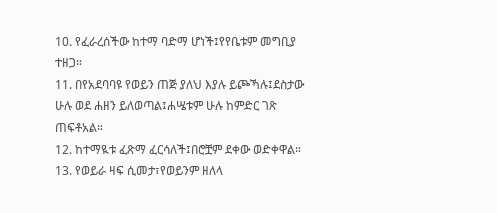10. የፈራረሰችው ከተማ ባድማ ሆነች፤የየቤቱም መግቢያ ተዘጋ።
11. በየአደባባዩ የወይን ጠጅ ያለህ እያሉ ይጮኻሉ፤ደስታው ሁሉ ወደ ሐዘን ይለወጣል፤ሐሤቱም ሁሉ ከምድር ገጽ ጠፍቶአል።
12. ከተማዪቱ ፈጽማ ፈርሳለች፤በሮቿም ደቀው ወድቀዋል።
13. የወይራ ዛፍ ሲመታ፣የወይንም ዘለላ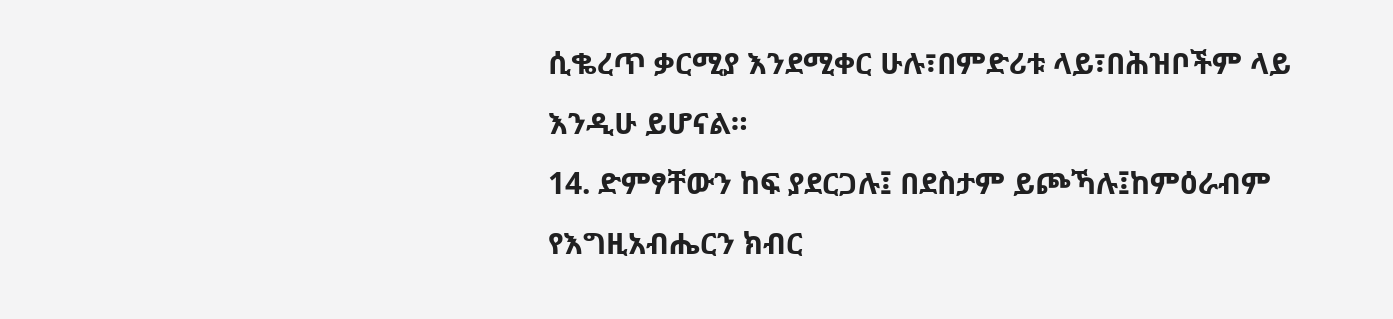ሲቈረጥ ቃርሚያ እንደሚቀር ሁሉ፣በምድሪቱ ላይ፣በሕዝቦችም ላይ እንዲሁ ይሆናል።
14. ድምፃቸውን ከፍ ያደርጋሉ፤ በደስታም ይጮኻሉ፤ከምዕራብም የእግዚአብሔርን ክብር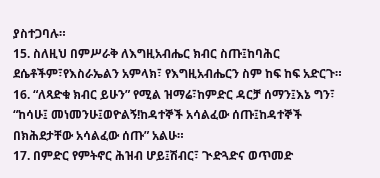ያስተጋባሉ።
15. ስለዚህ በምሥራቅ ለእግዚአብሔር ክብር ስጡ፤ከባሕር ደሴቶችም፣የእስራኤልን አምላክ፣ የእግዚአብሔርን ስም ከፍ ከፍ አድርጉ።
16. “ለጻድቁ ክብር ይሁን” የሚል ዝማሬ፣ከምድር ዳርቻ ሰማን፤እኔ ግን፣ “ከሳሁ፤ መነመንሁ፤ወዮልኝ!ከዳተኞች አሳልፈው ሰጡ፤ከዳተኞች በክሕደታቸው አሳልፈው ሰጡ” አልሁ።
17. በምድር የምትኖር ሕዝብ ሆይ፤ሽብር፣ ጒድጓድና ወጥመድ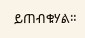ይጠብቁሃል።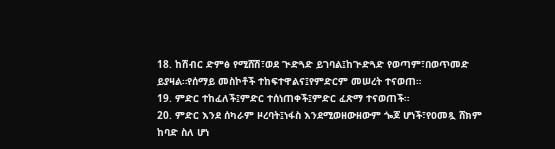18. ከሽብር ድምፅ የሚሸሽ፣ወደ ጒድጓድ ይገባል፤ከጒድጓድ የወጣም፣በወጥመድ ይያዛል።የሰማይ መስኮቶች ተከፍተዋልና፤የምድርም መሠረት ተናወጠ።
19. ምድር ተከፈለች፤ምድር ተሰነጠቀች፤ምድር ፈጽማ ተናወጠች።
20. ምድር እንደ ሰካራም ዞረባት፤ነፋስ እንደሚወዘውዘውም ጐጆ ሆነች፣የዐመጿ ሸክም ከባድ ስለ ሆነ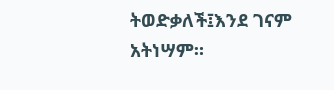ትወድቃለች፤እንደ ገናም አትነሣም።